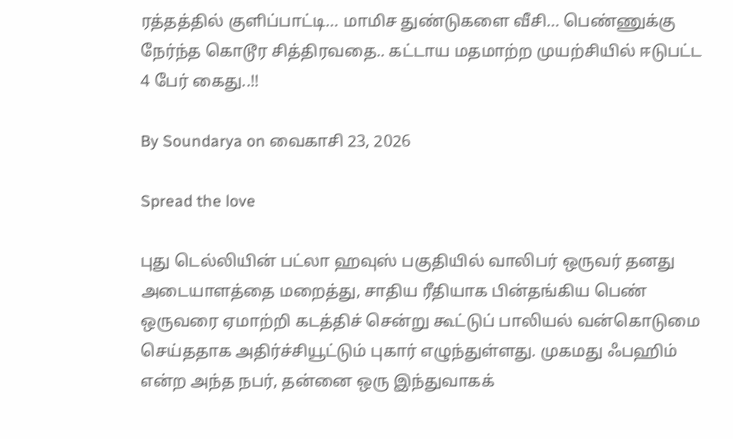ரத்தத்தில் குளிப்பாட்டி… மாமிச துண்டுகளை வீசி… பெண்ணுக்கு நேர்ந்த கொடூர சித்திரவதை.. கட்டாய மதமாற்ற முயற்சியில் ஈடுபட்ட 4 பேர் கைது..!!

By Soundarya on வைகாசி 23, 2026

Spread the love

புது டெல்லியின் பட்லா ஹவுஸ் பகுதியில் வாலிபர் ஒருவர் தனது அடையாளத்தை மறைத்து, சாதிய ரீதியாக பின்தங்கிய பெண் ஒருவரை ஏமாற்றி கடத்திச் சென்று கூட்டுப் பாலியல் வன்கொடுமை செய்ததாக அதிர்ச்சியூட்டும் புகார் எழுந்துள்ளது. முகமது ஃபஹிம் என்ற அந்த நபர், தன்னை ஒரு இந்துவாகக்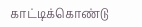காட்டிக்கொண்டு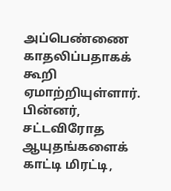அப்பெண்ணை காதலிப்பதாகக் கூறி ஏமாற்றியுள்ளார். பின்னர், சட்டவிரோத ஆயுதங்களைக் காட்டி மிரட்டி,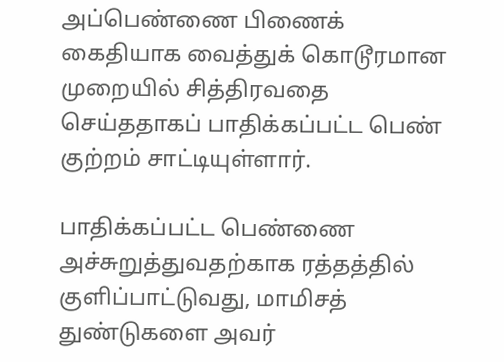அப்பெண்ணை பிணைக் கைதியாக வைத்துக் கொடூரமான முறையில் சித்திரவதை செய்ததாகப் பாதிக்கப்பட்ட பெண் குற்றம் சாட்டியுள்ளார்.

பாதிக்கப்பட்ட பெண்ணை அச்சுறுத்துவதற்காக ரத்தத்தில் குளிப்பாட்டுவது, மாமிசத் துண்டுகளை அவர்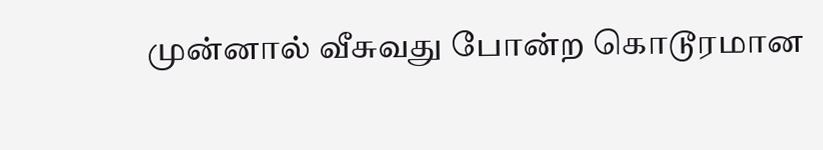முன்னால் வீசுவது போன்ற கொடூரமான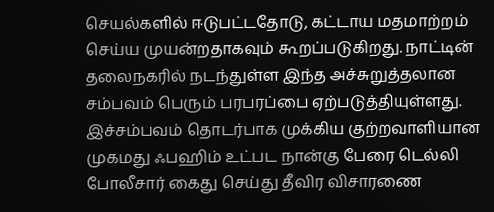செயல்களில் ஈடுபட்டதோடு, கட்டாய மதமாற்றம் செய்ய முயன்றதாகவும் கூறப்படுகிறது. நாட்டின் தலைநகரில் நடந்துள்ள இந்த அச்சுறுத்தலான சம்பவம் பெரும் பரபரப்பை ஏற்படுத்தியுள்ளது. இச்சம்பவம் தொடர்பாக முக்கிய குற்றவாளியான முகமது ஃபஹிம் உட்பட நான்கு பேரை டெல்லி போலீசார் கைது செய்து தீவிர விசாரணை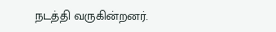நடத்தி வருகின்றனர்.